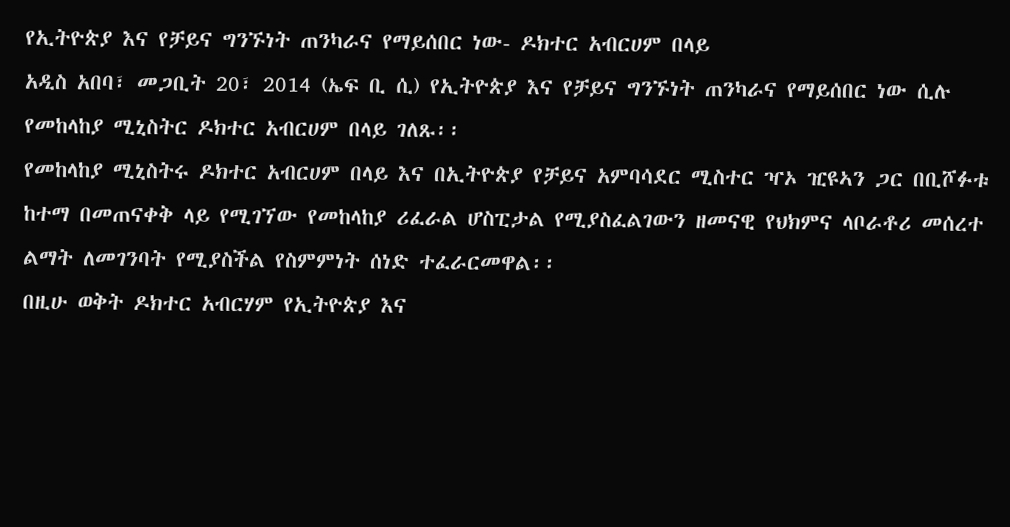የኢትዮጵያ እና የቻይና ግንኙነት ጠንካራና የማይሰበር ነው- ዶክተር አብርሀም በላይ
አዲስ አበባ፣ መጋቢት 20፣ 2014 (ኤፍ ቢ ሲ) የኢትዮጵያ እና የቻይና ግንኙነት ጠንካራና የማይሰበር ነው ሲሉ የመከላከያ ሚኒስትር ዶክተር አብርሀም በላይ ገለጹ፡፡
የመከላከያ ሚኒስትሩ ዶክተር አብርሀም በላይ እና በኢትዮጵያ የቻይና አምባሳደር ሚስተር ዣኦ ዢዩኣን ጋር በቢሾፉቱ ከተማ በመጠናቀቅ ላይ የሚገኘው የመከላከያ ሪፈራል ሆስፒታል የሚያስፈልገውን ዘመናዊ የህክምና ላቦራቶሪ መሰረተ ልማት ለመገንባት የሚያስችል የስምምነት ሰነድ ተፈራርመዋል፡፡
በዚሁ ወቅት ዶክተር አብርሃም የኢትዮጵያ እና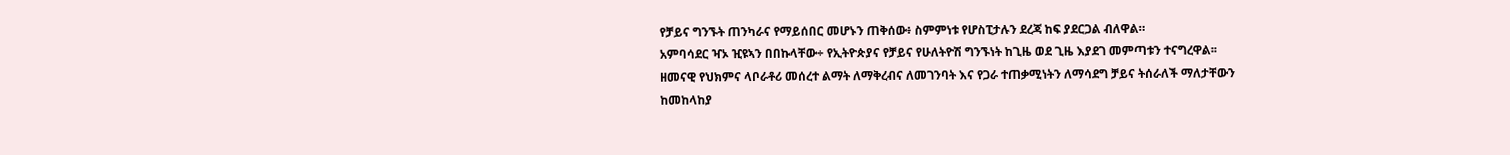የቻይና ግንኙት ጠንካራና የማይሰበር መሆኑን ጠቅሰው፥ ስምምነቱ የሆስፒታሉን ደረጃ ከፍ ያደርጋል ብለዋል።
አምባሳደር ዣኦ ዢዩኣን በበኩላቸው÷ የኢትዮጵያና የቻይና የሁለትዮሽ ግንኙነት ከጊዜ ወደ ጊዜ እያደገ መምጣቱን ተናግረዋል፡፡
ዘመናዊ የህክምና ላቦራቶሪ መሰረተ ልማት ለማቅረብና ለመገንባት እና የጋራ ተጠቃሚነትን ለማሳደግ ቻይና ትሰራለች ማለታቸውን ከመከላከያ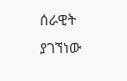ሰራዊት ያገኘነው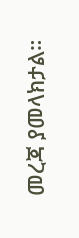መረጃ ያመላክታል።